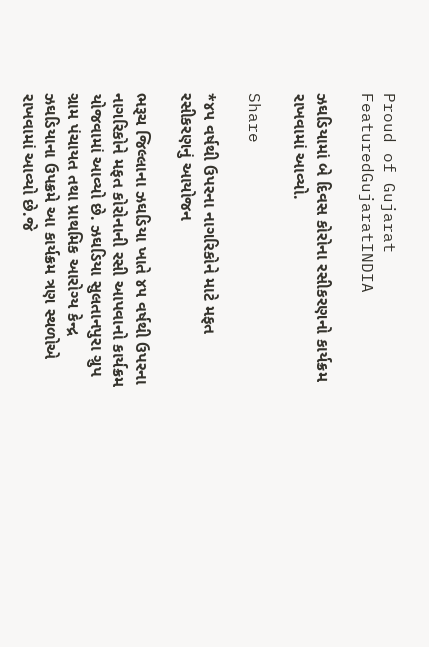Proud of Gujarat
FeaturedGujaratINDIA

ઝઘડિયામાં બે દિવસ કોરોના રસીકરણનો કાર્યક્રમ રાખવામાં આવ્યો.

Share

*૪૫ વર્ષથી ઉપરના નાગરિકોને માટે મફત રસીકરણનું આયોજન

ભરૂચ જિલ્લાના ઝઘડિયા ખાતે ૪૫ વર્ષથી ઉપરના નાગરિકોને મફત કોરોનાની રસી આપવાનો કાર્યક્રમ યોજવામાં આવ્યો છે. ઝઘડિયા સુલતાનપુરા ગ્રુપ ગ્રામ પંચાયત તથા પ્રાથમિક આરોગ્ય કેન્દ્ર ઝઘડિયાના ઉપક્રમે આ કાર્યક્રમ ત્રણ સ્થળોએ રાખવામાં આવ્યો છે.જે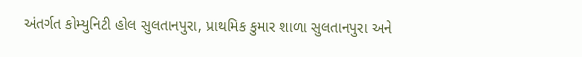અંતર્ગત કોમ્યુનિટી હોલ સુલતાનપુરા, પ્રાથમિક કુમાર શાળા સુલતાનપુરા અને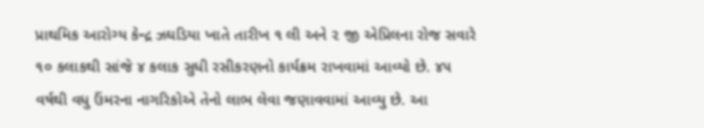પ્રાથમિક આરોગ્ય કેન્દ્ર ઝઘડિયા ખાતે તારીખ ૧ લી અને ૨ જી એપ્રિલના રોજ સવારે ૧૦ કલાકથી સાંજે ૪ કલાક સુધી રસીકરણનો કાર્યક્રમ રાખવામાં આવ્યો છે. ૪૫ વર્ષથી વધુ ઉંમરના નાગરિકોએ તેનો લાભ લેવા જણાવવામાં આવ્યુ છે. આ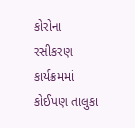કોરોના રસીકરણ કાર્યક્રમમાં કોઈપણ તાલુકા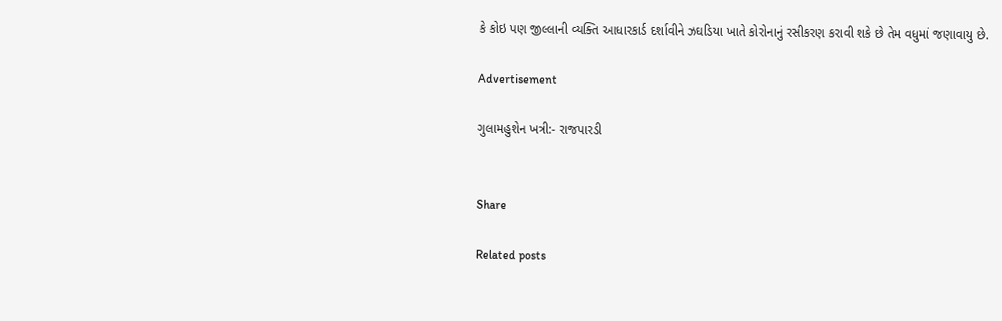કે કોઇ પણ જીલ્લાની વ્યક્તિ આધારકાર્ડ દર્શાવીને ઝઘડિયા ખાતે કોરોનાનું રસીકરણ કરાવી શકે છે તેમ વધુમાં જણાવાયુ છે.

Advertisement

ગુલામહુશેન ખત્રી:- રાજપારડી


Share

Related posts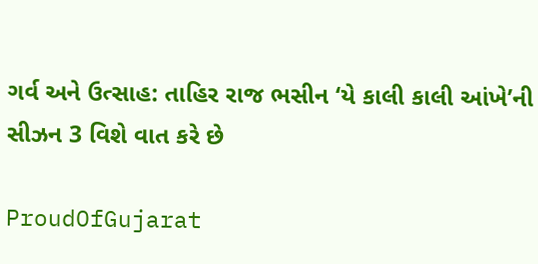ગર્વ અને ઉત્સાહ: તાહિર રાજ ભસીન ‘યે કાલી કાલી આંખે’ની સીઝન 3 વિશે વાત કરે છે

ProudOfGujarat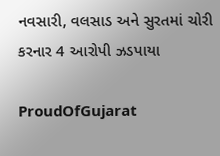નવસારી, વલસાડ અને સુરતમાં ચોરી કરનાર 4 આરોપી ઝડપાયા

ProudOfGujarat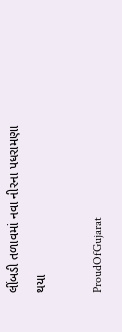લીંબડી તળાવમાં નવા નીરના પધરામણા થયા

ProudOfGujarat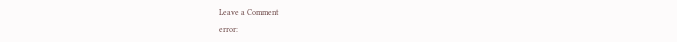Leave a Comment

error: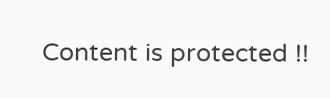Content is protected !!